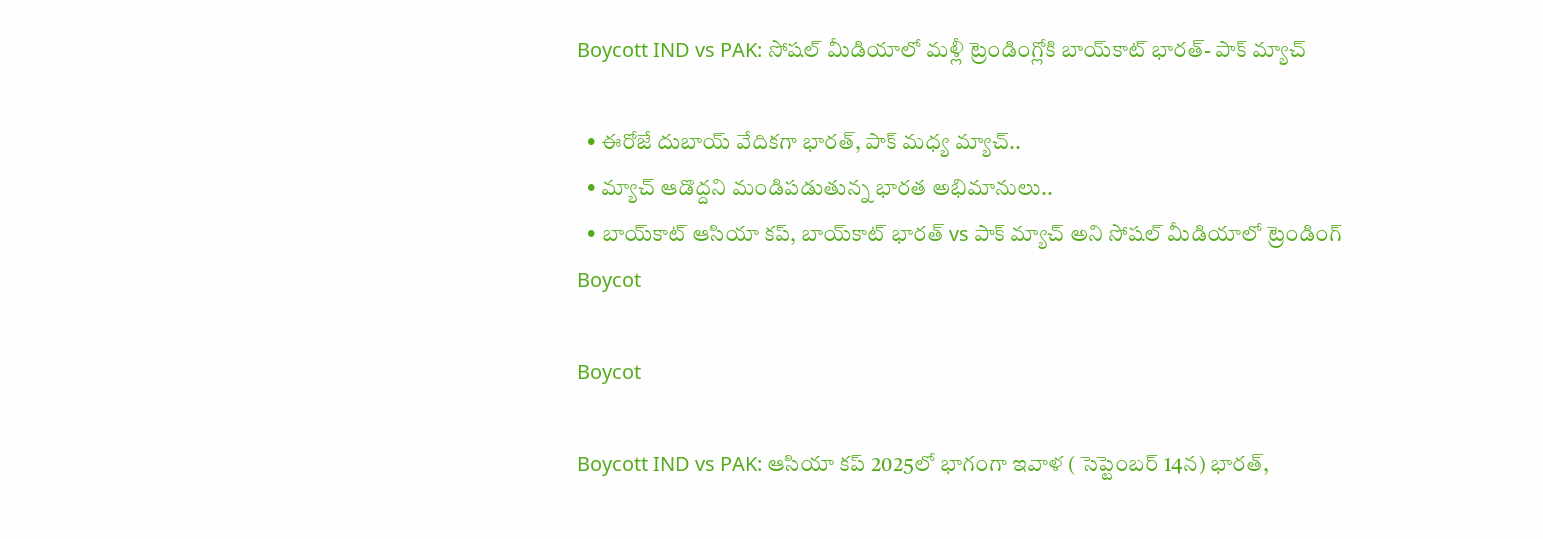Boycott IND vs PAK: సోషల్ మీడియాలో మళ్లీ ట్రెండింగ్లోకి బాయ్‌కాట్ భారత్- పాక్ మ్యాచ్

  • ఈరోజే దుబాయ్ వేదికగా భారత్, పాక్ మధ్య మ్యాచ్‌..
  • మ్యాచ్ ఆడొద్దని మండిపడుతున్న భారత అభిమానులు..
  • బాయ్‌కాట్ ఆసియా కప్‌, బాయ్‌కాట్ భారత్ vs పాక్ మ్యాచ్ అని సోషల్ మీడియాలో ట్రెండింగ్
Boycot

Boycot

Boycott IND vs PAK: ఆసియా కప్‌ 2025లో భాగంగా ఇవాళ ( సెప్టెంబర్ 14న) భారత్,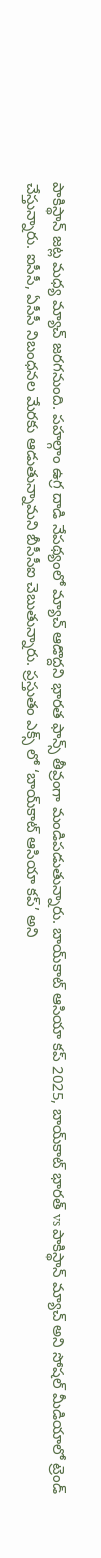పాకిస్థాన్‌ జట్ల మధ్య మ్యాచ్‌ జరగనుంది. పహల్గాం ఉగ్ర దాడి నేపథ్యంలో మ్యాచ్ ఆడొద్దని భారత ఫాన్స్ తీవ్రంగా మండిపడుతున్నారు. బాయ్‌కాట్ ఆసియా కప్‌ 2025, బాయ్‌కాట్ భారత్ vs పాకిస్థాన్‌ మ్యాచ్ అని సోషల్ మీడియాలో ట్రెండ్ చేస్తున్నారు. ఐసీసీ, ఏసీసీ నిబంధనల మేరకు ఆడుతున్నామని బీసీసీఐ చెబుతున్నారు. ప్రస్తుతం ఎక్స్ లో ‘బాయ్‌కాట్ ఆసియా కప్‌’ అని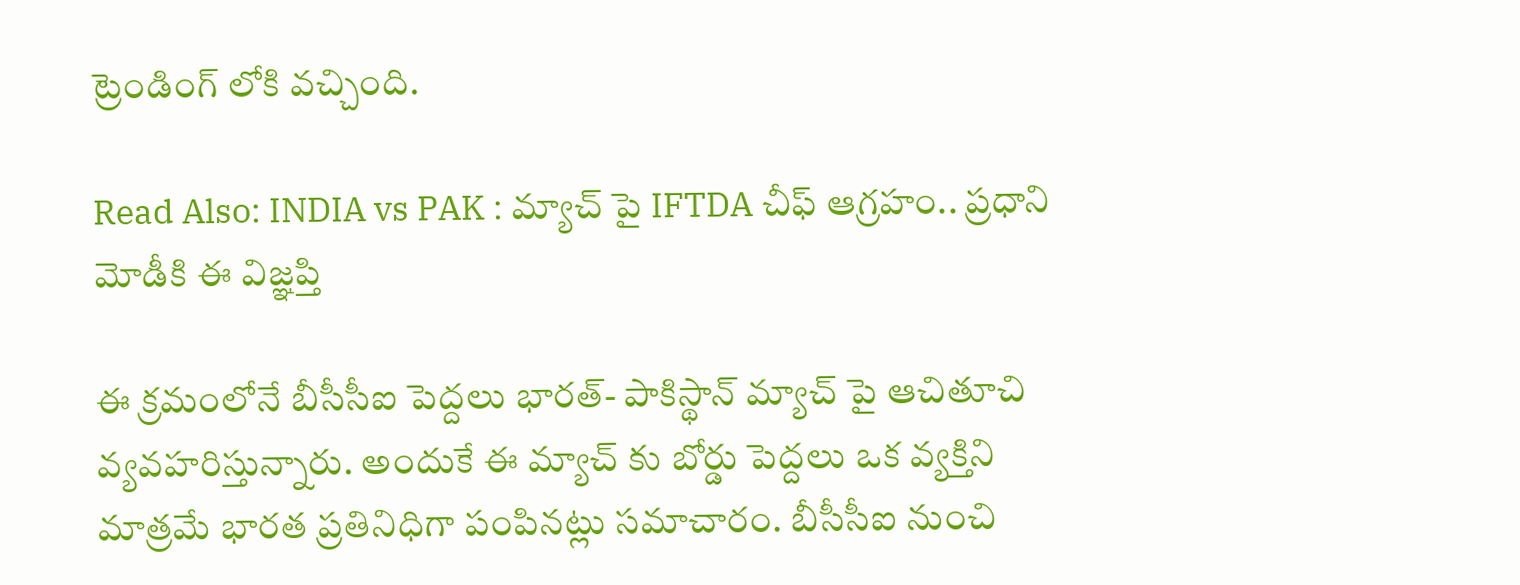ట్రెండింగ్ లోకి వచ్చింది.

Read Also: INDIA vs PAK : మ్యాచ్ పై IFTDA చీఫ్ ఆగ్రహం.. ప్రధాని మోడీకి ఈ విజ్ఞప్తి

ఈ క్రమంలోనే బీసీసీఐ పెద్దలు భారత్- పాకిస్థాన్ మ్యాచ్ పై ఆచితూచి వ్యవహరిస్తున్నారు. అందుకే ఈ మ్యాచ్ కు బోర్డు పెద్దలు ఒక వ్యక్తిని మాత్రమే భారత ప్రతినిధిగా పంపినట్లు సమాచారం. బీసీసీఐ నుంచి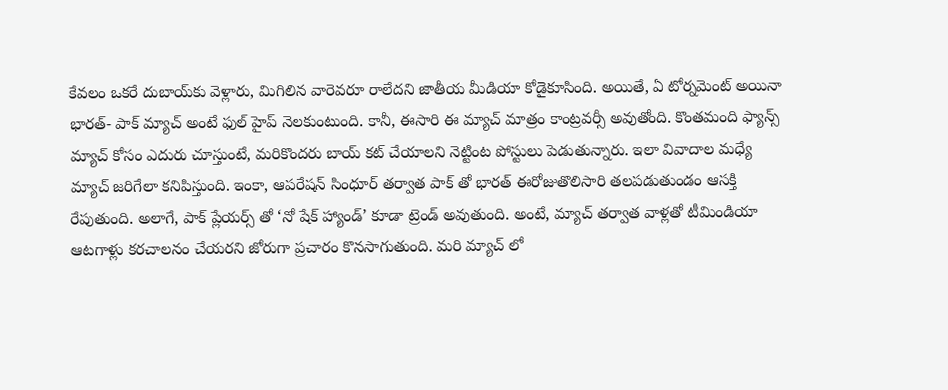కేవలం ఒకరే దుబాయ్‌కు వెళ్లారు, మిగిలిన వారెవరూ రాలేదని జాతీయ మీడియా కోడైకూసింది. అయితే, ఏ టోర్నమెంట్ అయినా భారత్- పాక్ మ్యాచ్ అంటే ఫుల్ హైప్ నెలకుంటుంది. కానీ, ఈసారి ఈ మ్యాచ్ మాత్రం కాంట్రవర్సీ అవుతోంది. కొంతమంది ఫ్యాన్స్ మ్యాచ్ కోసం ఎదురు చూస్తుంటే, మరికొందరు బాయ్ కట్ చేయాలని నెట్టింట పోస్టులు పెడుతున్నారు. ఇలా వివాదాల మధ్యే మ్యాచ్ జరిగేలా కనిపిస్తుంది. ఇంకా, ఆపరేషన్ సింధూర్ తర్వాత పాక్ తో భారత్ ఈరోజుతొలిసారి తలపడుతుండం ఆసక్తి రేపుతుంది. అలాగే, పాక్ ప్లేయర్స్ తో ‘నో షేక్ హ్యాండ్’ కూడా ట్రెండ్ అవుతుంది. అంటే, మ్యాచ్ తర్వాత వాళ్లతో టీమిండియా ఆటగాళ్లు కరచాలనం చేయరని జోరుగా ప్రచారం కొనసాగుతుంది. మరి మ్యాచ్ లో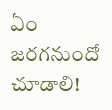ఏం జరగనుందో చూడాలి!